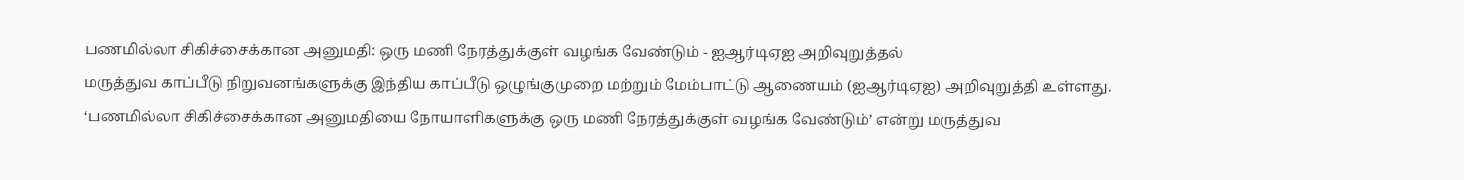பணமில்லா சிகிச்சைக்கான அனுமதி: ஒரு மணி நேரத்துக்குள் வழங்க வேண்டும் - ஐஆர்டிஏஐ அறிவுறுத்தல்
மருத்துவ காப்பீடு நிறுவனங்களுக்கு இந்திய காப்பீடு ஒழுங்குமுறை மற்றும் மேம்பாட்டு ஆணையம் (ஐஆர்டிஏஐ) அறிவுறுத்தி உள்ளது.
‘பணமில்லா சிகிச்சைக்கான அனுமதியை நோயாளிகளுக்கு ஒரு மணி நேரத்துக்குள் வழங்க வேண்டும்’ என்று மருத்துவ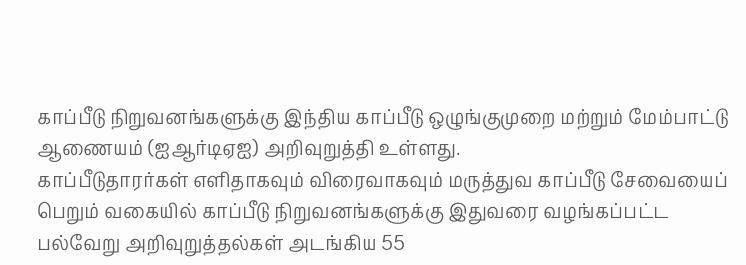காப்பீடு நிறுவனங்களுக்கு இந்திய காப்பீடு ஒழுங்குமுறை மற்றும் மேம்பாட்டு ஆணையம் (ஐஆர்டிஏஐ) அறிவுறுத்தி உள்ளது.
காப்பீடுதாரர்கள் எளிதாகவும் விரைவாகவும் மருத்துவ காப்பீடு சேவையைப் பெறும் வகையில் காப்பீடு நிறுவனங்களுக்கு இதுவரை வழங்கப்பட்ட பல்வேறு அறிவுறுத்தல்கள் அடங்கிய 55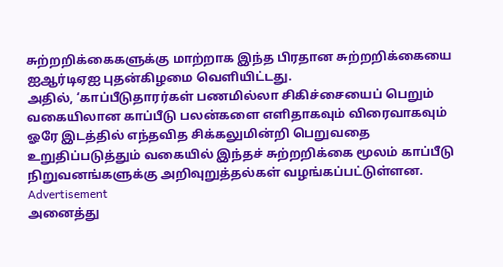சுற்றறிக்கைகளுக்கு மாற்றாக இந்த பிரதான சுற்றறிக்கையை ஐஆர்டிஏஐ புதன்கிழமை வெளியிட்டது.
அதில், ‘காப்பீடுதாரர்கள் பணமில்லா சிகிச்சையைப் பெறும் வகையிலான காப்பீடு பலன்களை எளிதாகவும் விரைவாகவும் ஓரே இடத்தில் எந்தவித சிக்கலுமின்றி பெறுவதை உறுதிப்படுத்தும் வகையில் இந்தச் சுற்றறிக்கை மூலம் காப்பீடு நிறுவனங்களுக்கு அறிவுறுத்தல்கள் வழங்கப்பட்டுள்ளன.
Advertisement
அனைத்து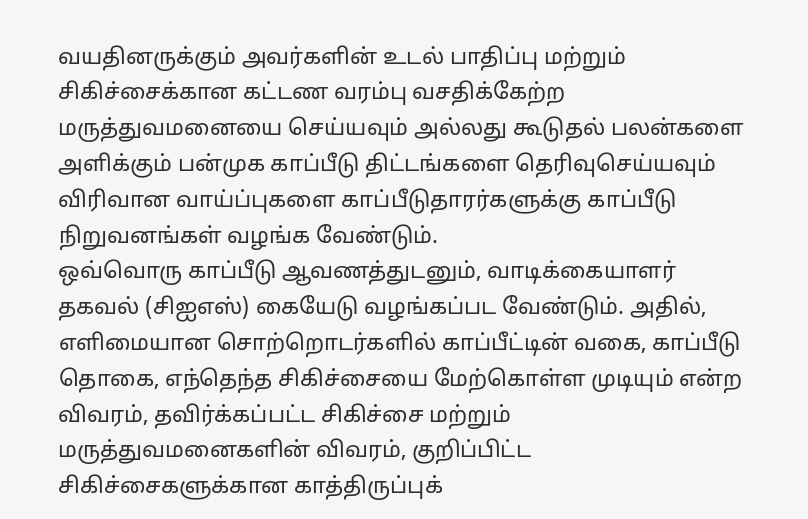வயதினருக்கும் அவர்களின் உடல் பாதிப்பு மற்றும் சிகிச்சைக்கான கட்டண வரம்பு வசதிக்கேற்ற மருத்துவமனையை செய்யவும் அல்லது கூடுதல் பலன்களை அளிக்கும் பன்முக காப்பீடு திட்டங்களை தெரிவுசெய்யவும் விரிவான வாய்ப்புகளை காப்பீடுதாரர்களுக்கு காப்பீடு நிறுவனங்கள் வழங்க வேண்டும்.
ஒவ்வொரு காப்பீடு ஆவணத்துடனும், வாடிக்கையாளர் தகவல் (சிஐஎஸ்) கையேடு வழங்கப்பட வேண்டும். அதில், எளிமையான சொற்றொடர்களில் காப்பீட்டின் வகை, காப்பீடு தொகை, எந்தெந்த சிகிச்சையை மேற்கொள்ள முடியும் என்ற விவரம், தவிர்க்கப்பட்ட சிகிச்சை மற்றும் மருத்துவமனைகளின் விவரம், குறிப்பிட்ட சிகிச்சைகளுக்கான காத்திருப்புக்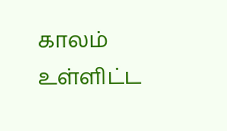காலம் உள்ளிட்ட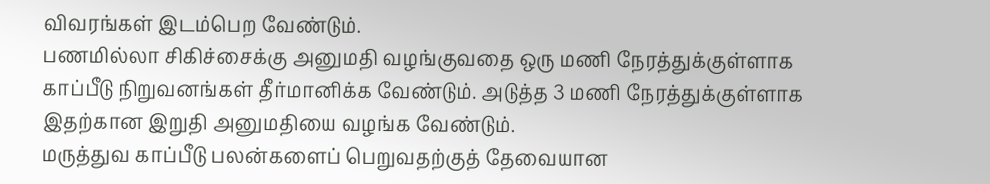விவரங்கள் இடம்பெற வேண்டும்.
பணமில்லா சிகிச்சைக்கு அனுமதி வழங்குவதை ஒரு மணி நேரத்துக்குள்ளாக காப்பீடு நிறுவனங்கள் தீர்மானிக்க வேண்டும். அடுத்த 3 மணி நேரத்துக்குள்ளாக இதற்கான இறுதி அனுமதியை வழங்க வேண்டும்.
மருத்துவ காப்பீடு பலன்களைப் பெறுவதற்குத் தேவையான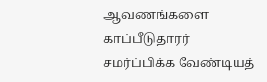ஆவணங்களை காப்பீடுதாரர் சமர்ப்பிக்க வேண்டியத்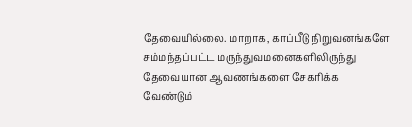தேவையில்லை. மாறாக, காப்பீடு நிறுவனங்களே சம்மந்தப்பட்ட மருந்துவமனைகளிலிருந்து தேவையான ஆவணங்களை சேகரிக்க வேண்டும்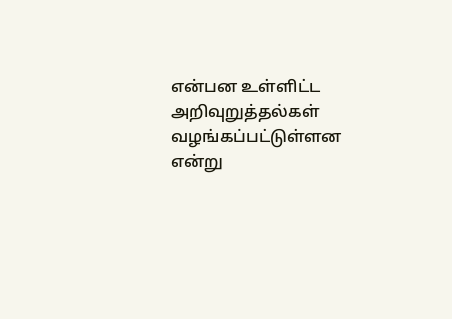என்பன உள்ளிட்ட அறிவுறுத்தல்கள் வழங்கப்பட்டுள்ளன என்று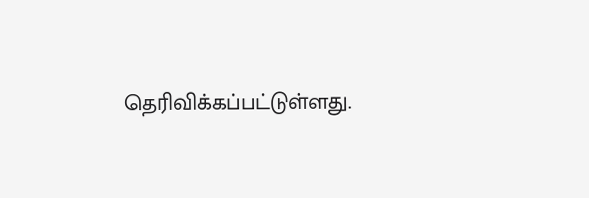தெரிவிக்கப்பட்டுள்ளது.